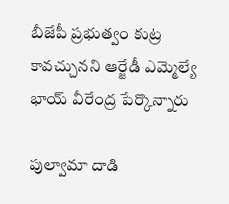బీజేపీ ప్రభుత్వం కుట్ర కావచ్చునని ఆర్జేడీ ఎమ్మెల్యే భాయ్ వీరేంద్ర పేర్కొన్నారు

పుల్వామా దాడి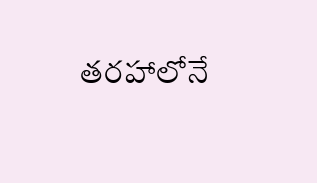తరహాలోనే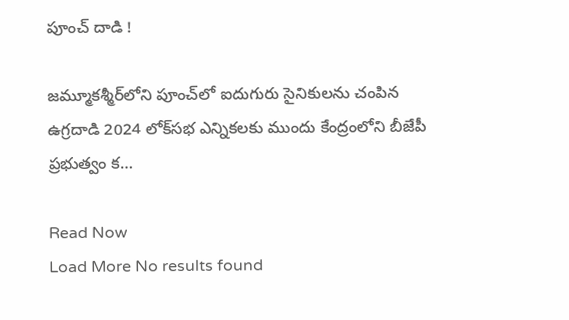పూంచ్ దాడి !

జమ్మూకశ్మీర్‌లోని పూంచ్‌లో ఐదుగురు సైనికులను చంపిన ఉగ్రదాడి 2024 లోక్‌సభ ఎన్నికలకు ముందు కేంద్రంలోని బీజేపీ ప్రభుత్వం క…

Read Now
Load More No results found